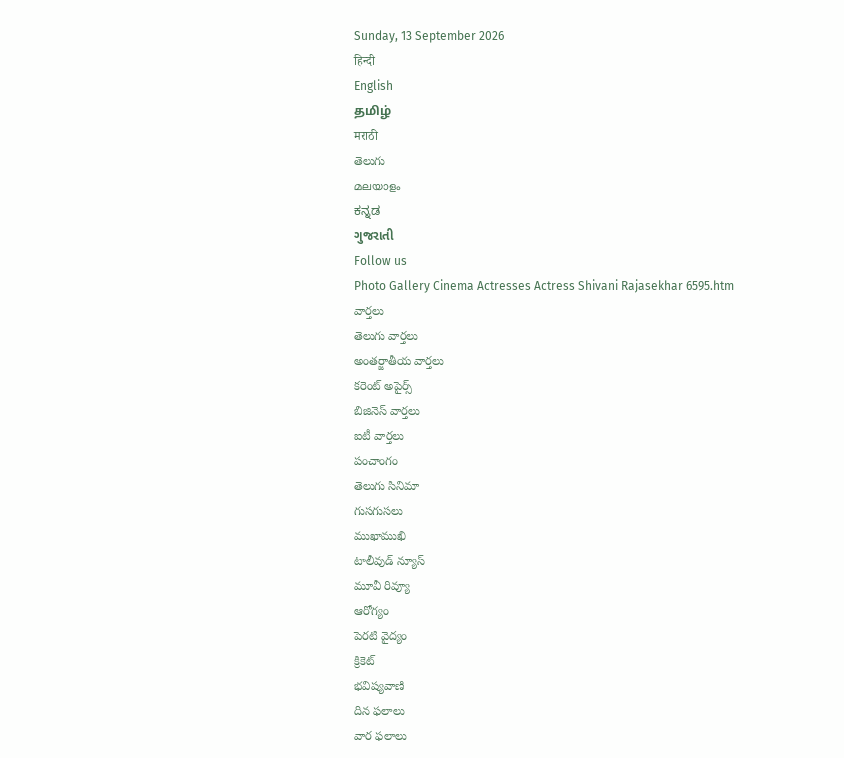Sunday, 13 September 2026
हिन्दी
English
தமிழ்
मराठी
తెలుగు
മലയാളം
ಕನ್ನಡ
ગુજરાતી
Follow us
Photo Gallery Cinema Actresses Actress Shivani Rajasekhar 6595.htm
వార్తలు
తెలుగు వార్తలు
అంతర్జాతీయ వార్తలు
కరెంట్ అపైర్స్
బిజినెస్ వార్తలు
ఐటీ వార్తలు
పంచాంగం
తెలుగు సినిమా
గుసగుసలు
ముఖాముఖి
టాలీవుడ్ న్యూస్
మూవీ రివ్యూ
ఆరోగ్యం
పెరటి వైద్యం
క్రికెట్
భవిష్యవాణి
దిన ఫలాలు
వార ఫలాలు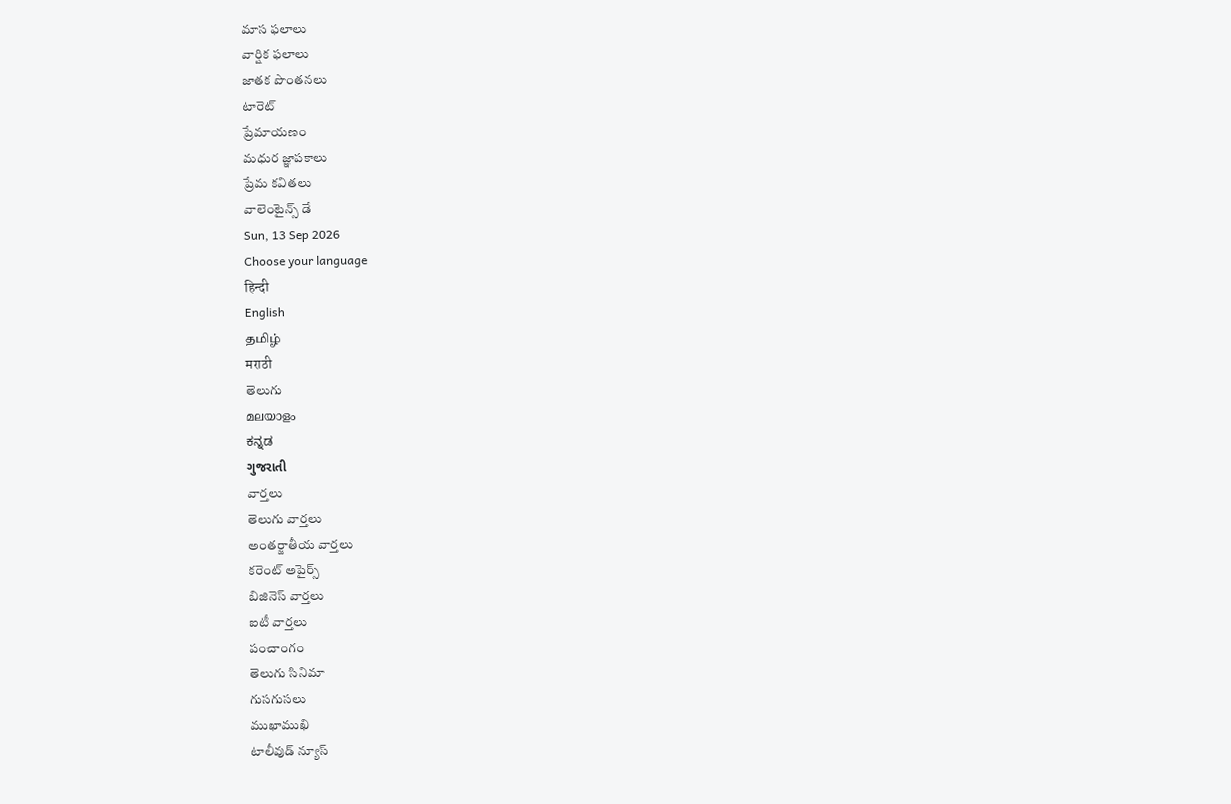మాస ఫలాలు
వార్షిక ఫలాలు
జాతక పొంతనలు
టారెట్
ప్రేమాయణం
మధుర జ్ఞాపకాలు
ప్రేమ కవితలు
వాలెంటైన్స్ డే
Sun, 13 Sep 2026
Choose your language
हिन्दी
English
தமிழ்
मराठी
తెలుగు
മലയാളം
ಕನ್ನಡ
ગુજરાતી
వార్తలు
తెలుగు వార్తలు
అంతర్జాతీయ వార్తలు
కరెంట్ అపైర్స్
బిజినెస్ వార్తలు
ఐటీ వార్తలు
పంచాంగం
తెలుగు సినిమా
గుసగుసలు
ముఖాముఖి
టాలీవుడ్ న్యూస్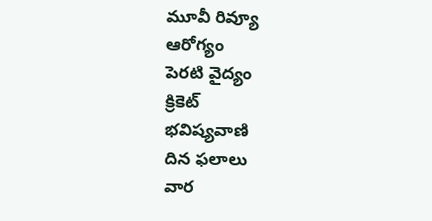మూవీ రివ్యూ
ఆరోగ్యం
పెరటి వైద్యం
క్రికెట్
భవిష్యవాణి
దిన ఫలాలు
వార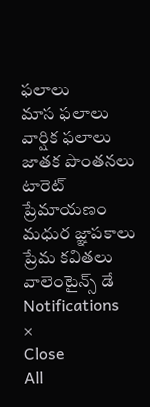ఫలాలు
మాస ఫలాలు
వార్షిక ఫలాలు
జాతక పొంతనలు
టారెట్
ప్రేమాయణం
మధుర జ్ఞాపకాలు
ప్రేమ కవితలు
వాలెంటైన్స్ డే
Notifications
×
Close
All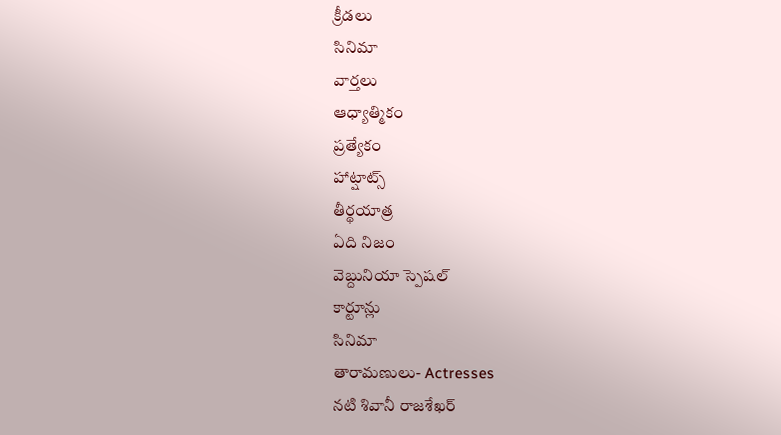క్రీడలు
సినిమా
వార్తలు
ఆధ్యాత్మికం
ప్రత్యేకం
హాట్షాట్స్
తీర్థయాత్ర
ఏది నిజం
వెబ్దునియా స్పెషల్
కార్టూన్లు
సినిమా
తారామణులు- Actresses
నటి శివానీ రాజశేఖర్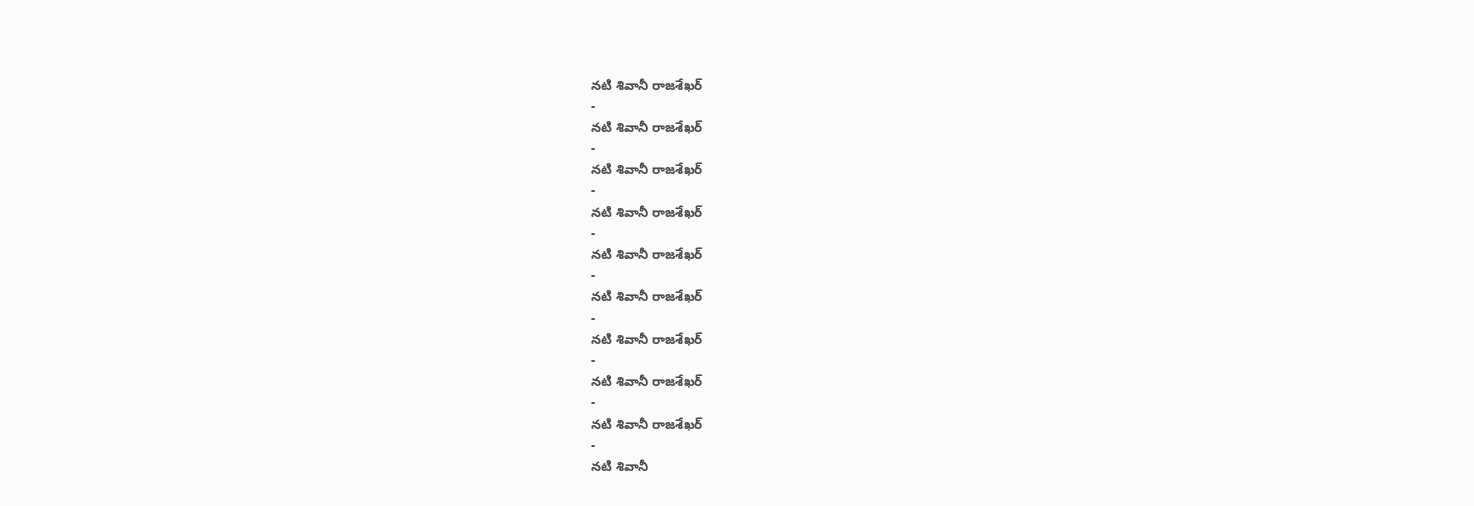నటి శివానీ రాజశేఖర్
-
నటి శివానీ రాజశేఖర్
-
నటి శివానీ రాజశేఖర్
-
నటి శివానీ రాజశేఖర్
-
నటి శివానీ రాజశేఖర్
-
నటి శివానీ రాజశేఖర్
-
నటి శివానీ రాజశేఖర్
-
నటి శివానీ రాజశేఖర్
-
నటి శివానీ రాజశేఖర్
-
నటి శివానీ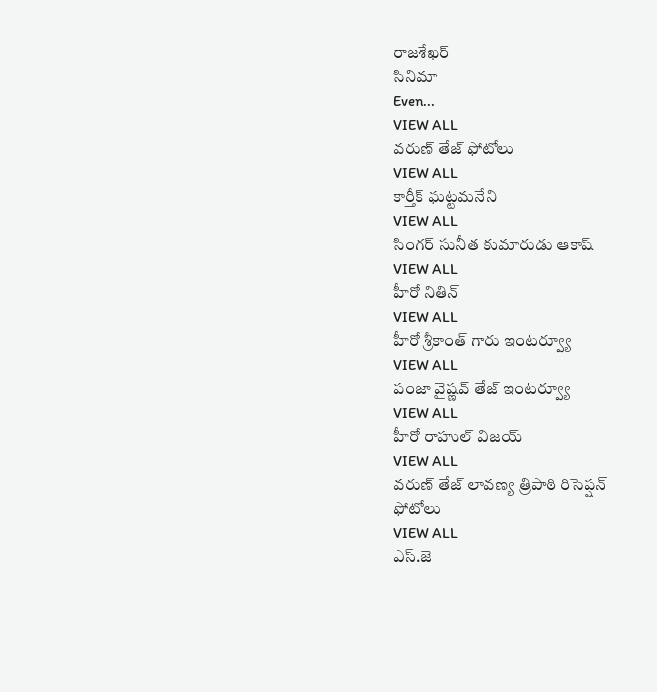రాజశేఖర్
సినిమా
Even...
VIEW ALL
వరుణ్ తేజ్ ఫోటోలు
VIEW ALL
కార్తీక్ ఘట్టమనేని
VIEW ALL
సింగర్ సునీత కుమారుడు ఆకాష్
VIEW ALL
హీరో నితిన్
VIEW ALL
హీరో శ్రీకాంత్ గారు ఇంటర్వ్యూ
VIEW ALL
పంజా వైష్ణవ్ తేజ్ ఇంటర్వ్యూ
VIEW ALL
హీరో రాహుల్ విజయ్
VIEW ALL
వరుణ్ తేజ్ లావణ్య త్రిపాఠి రిసెప్షన్ ఫోటోలు
VIEW ALL
ఎస్.జె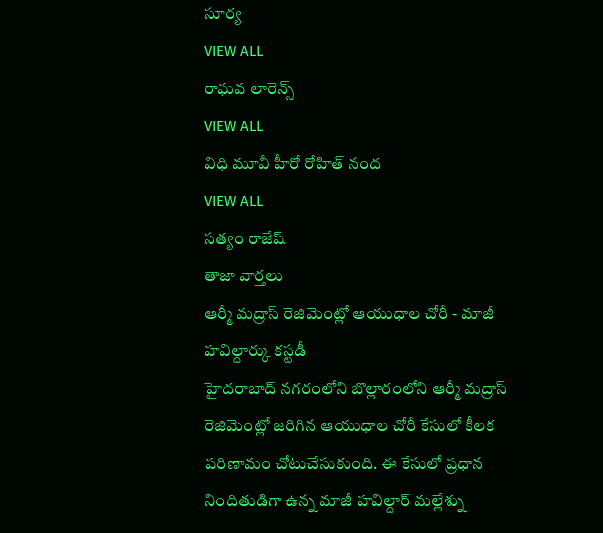సూర్య
VIEW ALL
రాఘవ లారెన్స్
VIEW ALL
విధి మూవీ హీరో రోహిత్ నంద
VIEW ALL
సత్యం రాజేష్
తాజా వార్తలు
ఆర్మీ మద్రాస్ రెజిమెంట్లో ఆయుధాల చోరీ - మాజీ హవిల్దార్కు కస్టడీ
హైదరాబాద్ నగరంలోని బొల్లారంలోని ఆర్మీ మద్రాస్ రెజిమెంట్లో జరిగిన ఆయుధాల చోరీ కేసులో కీలక పరిణామం చోటుచేసుకుంది. ఈ కేసులో ప్రధాన నిందితుడిగా ఉన్న మాజీ హవిల్దార్ మల్లేశ్ను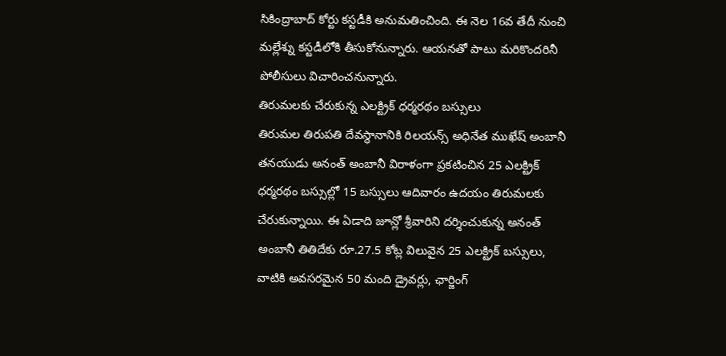సికింద్రాబాద్ కోర్టు కస్టడీకి అనుమతించింది. ఈ నెల 16వ తేదీ నుంచి మల్లేశ్ను కస్టడీలోకి తీసుకోనున్నారు. ఆయనతో పాటు మరికొందరినీ పోలీసులు విచారించనున్నారు.
తిరుమలకు చేరుకున్న ఎలక్ట్రిక్ ధర్మరథం బస్సులు
తిరుమల తిరుపతి దేవస్థానానికి రిలయన్స్ అధినేత ముఖేష్ అంబానీ తనయుడు అనంత్ అంబానీ విరాళంగా ప్రకటించిన 25 ఎలక్ట్రిక్ ధర్మరథం బస్సుల్లో 15 బస్సులు ఆదివారం ఉదయం తిరుమలకు చేరుకున్నాయి. ఈ ఏడాది జూన్లో శ్రీవారిని దర్శించుకున్న అనంత్ అంబానీ తితిదేకు రూ.27.5 కోట్ల విలువైన 25 ఎలక్ట్రిక్ బస్సులు, వాటికి అవసరమైన 50 మంది డ్రైవర్లు, ఛార్జింగ్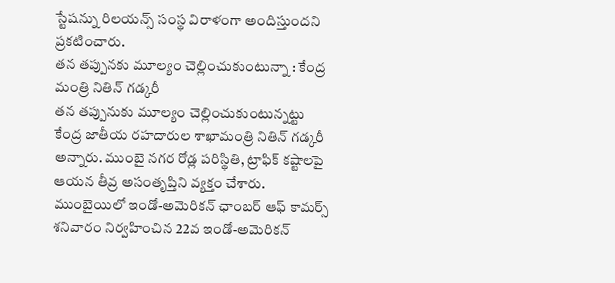స్టేషన్ను రిలయన్స్ సంస్థ విరాళంగా అందిస్తుందని ప్రకటించారు.
తన తప్పునకు మూల్యం చెల్లించుకుంటున్నా : కేంద్ర మంత్రి నితిన్ గడ్కరీ
తన తప్పునుకు మూల్యం చెల్లించుకుంటున్నట్టు కేంద్ర జాతీయ రహదారుల శాఖామంత్రి నితిన్ గడ్కరీ అన్నారు. ముంబై నగర రోడ్ల పరిస్థితి, ట్రాఫిక్ కష్టాలపై ఆయన తీవ్ర అసంతృప్తిని వ్యక్తం చేశారు. ముంబైయిలో ఇండో-అమెరికన్ ఛాంబర్ ఆఫ్ కామర్స్ శనివారం నిర్వహించిన 22వ ఇండో-అమెరికన్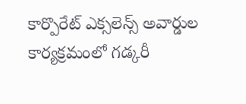కార్పొరేట్ ఎక్సలెన్స్ అవార్డుల కార్యక్రమంలో గడ్కరీ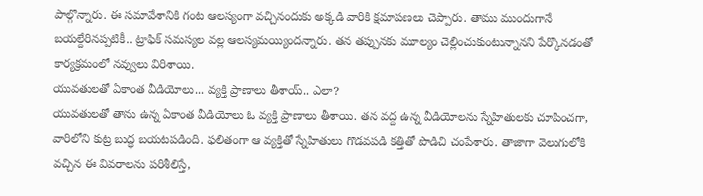పాల్గొన్నారు. ఈ సమావేశానికి గంట ఆలస్యంగా వచ్చినందుకు అక్కడి వారికి క్షమాపణలు చెప్పారు. తాము ముందుగానే బయల్దేరినప్పటికీ.. ట్రాఫిక్ సమస్యల వల్ల ఆలస్యమయ్యిందన్నారు. తన తప్పునకు మూల్యం చెల్లించుకుంటున్నానని పేర్కొనడంతో కార్యక్రమంలో నవ్వులు విరిశాయి.
యువతులతో ఏకాంత వీడియోలు... వ్యక్తి ప్రాణాలు తీశాయ్.. ఎలా?
యువతులతో తాను ఉన్న ఏకాంత వీడియోలు ఓ వ్యక్తి ప్రాణాలు తీశాయి. తన వద్ద ఉన్న వీడియోలను స్నేహితులకు చూపించగా, వారిలోని కుట్ర బుద్ధ బయటపడింది. ఫలితంగా ఆ వ్యక్తితో స్నేహితులు గొడవపడి కత్తితో పొడిచి చంపేశారు. తాజాగా వెలుగులోకి వచ్చిన ఈ వివరాలను పరిశీలిస్తే,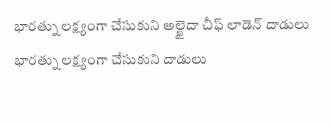భారత్ను లక్ష్యంగా చేసుకుని అల్ఖైదా చీఫ్ లాడెన్ దాడులు
భారత్ను లక్ష్యంగా చేసుకుని దాడులు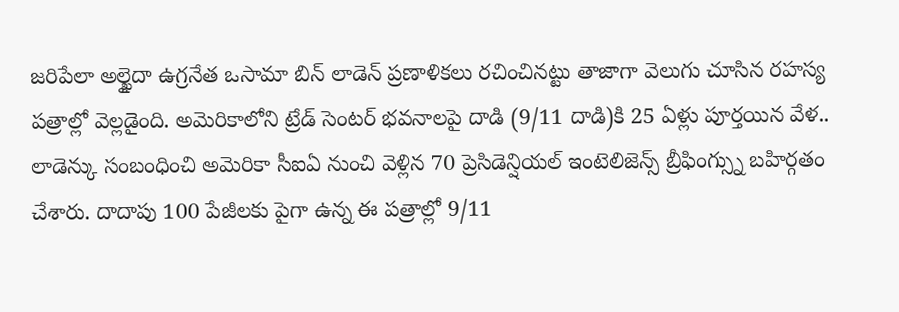జరిపేలా అల్ఖైదా ఉగ్రనేత ఒసామా బిన్ లాడెన్ ప్రణాళికలు రచించినట్టు తాజాగా వెలుగు చూసిన రహస్య పత్రాల్లో వెల్లడైంది. అమెరికాలోని ట్రేడ్ సెంటర్ భవనాలపై దాడి (9/11 దాడి)కి 25 ఏళ్లు పూర్తయిన వేళ.. లాడెన్కు సంబంధించి అమెరికా సీఐఏ నుంచి వెళ్లిన 70 ప్రెసిడెన్షియల్ ఇంటెలిజెన్స్ బ్రీఫింగ్స్ను బహిర్గతం చేశారు. దాదాపు 100 పేజీలకు పైగా ఉన్న ఈ పత్రాల్లో 9/11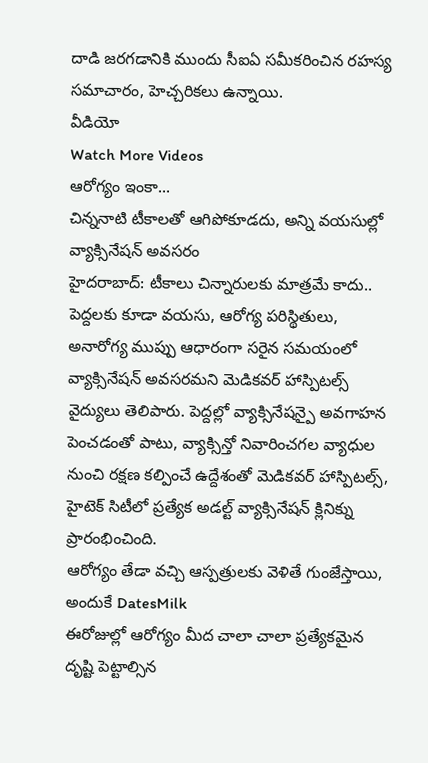దాడి జరగడానికి ముందు సీఐఏ సమీకరించిన రహస్య సమాచారం, హెచ్చరికలు ఉన్నాయి.
వీడియో
Watch More Videos
ఆరోగ్యం ఇంకా...
చిన్ననాటి టీకాలతో ఆగిపోకూడదు, అన్ని వయసుల్లో వ్యాక్సినేషన్ అవసరం
హైదరాబాద్: టీకాలు చిన్నారులకు మాత్రమే కాదు.. పెద్దలకు కూడా వయసు, ఆరోగ్య పరిస్థితులు, అనారోగ్య ముప్పు ఆధారంగా సరైన సమయంలో వ్యాక్సినేషన్ అవసరమని మెడికవర్ హాస్పిటల్స్ వైద్యులు తెలిపారు. పెద్దల్లో వ్యాక్సినేషన్పై అవగాహన పెంచడంతో పాటు, వ్యాక్సిన్తో నివారించగల వ్యాధుల నుంచి రక్షణ కల్పించే ఉద్దేశంతో మెడికవర్ హాస్పిటల్స్, హైటెక్ సిటీలో ప్రత్యేక అడల్ట్ వ్యాక్సినేషన్ క్లినిక్ను ప్రారంభించింది.
ఆరోగ్యం తేడా వచ్చి ఆస్పత్రులకు వెళితే గుంజేస్తాయి, అందుకే DatesMilk
ఈరోజుల్లో ఆరోగ్యం మీద చాలా చాలా ప్రత్యేకమైన దృష్టి పెట్టాల్సిన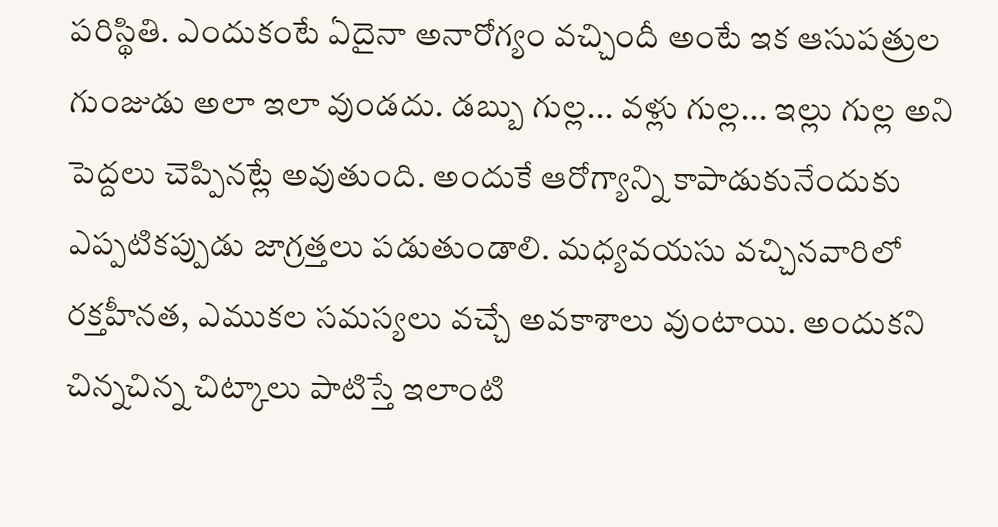పరిస్థితి. ఎందుకంటే ఏదైనా అనారోగ్యం వచ్చిందీ అంటే ఇక ఆసుపత్రుల గుంజుడు అలా ఇలా వుండదు. డబ్బు గుల్ల... వళ్లు గుల్ల... ఇల్లు గుల్ల అని పెద్దలు చెప్పినట్లే అవుతుంది. అందుకే ఆరోగ్యాన్ని కాపాడుకునేందుకు ఎప్పటికప్పుడు జాగ్రత్తలు పడుతుండాలి. మధ్యవయసు వచ్చినవారిలో రక్తహీనత, ఎముకల సమస్యలు వచ్చే అవకాశాలు వుంటాయి. అందుకని చిన్నచిన్న చిట్కాలు పాటిస్తే ఇలాంటి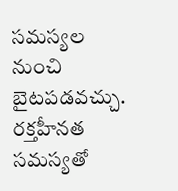సమస్యల నుంచి బైటపడవచ్చు. రక్తహీనత సమస్యతో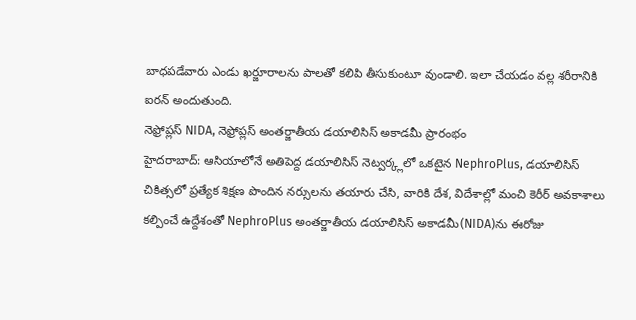బాధపడేవారు ఎండు ఖర్జూరాలను పాలతో కలిపి తీసుకుంటూ వుండాలి. ఇలా చేయడం వల్ల శరీరానికి ఐరన్ అందుతుంది.
నెఫ్రోప్లస్ NIDA, నెఫ్రోప్లస్ అంతర్జాతీయ డయాలిసిస్ అకాడమీ ప్రారంభం
హైదరాబాద్: ఆసియాలోనే అతిపెద్ద డయాలిసిస్ నెట్వర్క్లలో ఒకటైన NephroPlus, డయాలిసిస్ చికిత్సలో ప్రత్యేక శిక్షణ పొందిన నర్సులను తయారు చేసి, వారికి దేశ, విదేశాల్లో మంచి కెరీర్ అవకాశాలు కల్పించే ఉద్దేశంతో NephroPlus అంతర్జాతీయ డయాలిసిస్ అకాడమీ(NIDA)ను ఈరోజు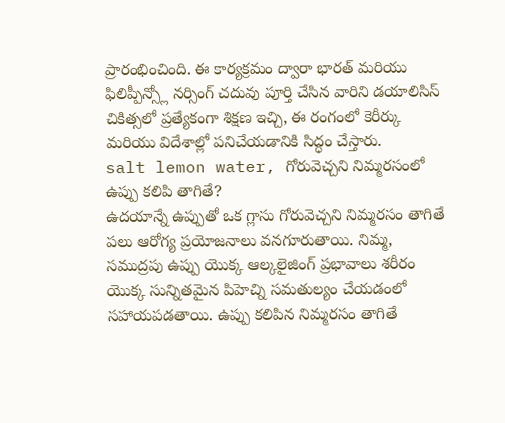ప్రారంభించింది. ఈ కార్యక్రమం ద్వారా భారత్ మరియు ఫిలిప్పీన్స్లో నర్సింగ్ చదువు పూర్తి చేసిన వారిని డయాలిసిస్ చికిత్సలో ప్రత్యేకంగా శిక్షణ ఇచ్చి, ఈ రంగంలో కెరీర్కు మరియు విదేశాల్లో పనిచేయడానికి సిద్ధం చేస్తారు.
salt lemon water, గోరువెచ్చని నిమ్మరసంలో ఉప్పు కలిపి తాగితే?
ఉదయాన్నే ఉప్పుతో ఒక గ్లాసు గోరువెచ్చని నిమ్మరసం తాగితే పలు ఆరోగ్య ప్రయోజనాలు వనగూరుతాయి. నిమ్మ, సముద్రపు ఉప్పు యొక్క ఆల్కలైజింగ్ ప్రభావాలు శరీరం యొక్క సున్నితమైన పిహెచ్ని సమతుల్యం చేయడంలో సహాయపడతాయి. ఉప్పు కలిపిన నిమ్మరసం తాగితే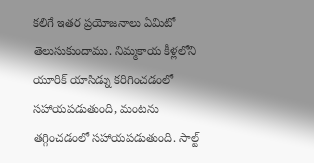కలిగే ఇతర ప్రయోజనాలు ఏమిటో తెలుసుకుందాము. నిమ్మకాయ కీళ్లలోని యూరిక్ యాసిడ్ను కరిగించడంలో సహాయపడుతుంది, మంటను తగ్గించడంలో సహాయపడుతుంది. సాల్ట్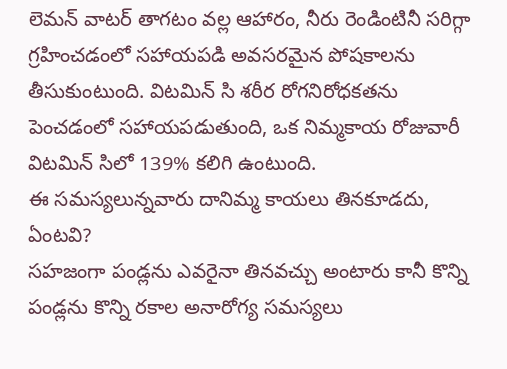లెమన్ వాటర్ తాగటం వల్ల ఆహారం, నీరు రెండింటినీ సరిగ్గా గ్రహించడంలో సహాయపడి అవసరమైన పోషకాలను తీసుకుంటుంది. విటమిన్ సి శరీర రోగనిరోధకతను పెంచడంలో సహాయపడుతుంది, ఒక నిమ్మకాయ రోజువారీ విటమిన్ సిలో 139% కలిగి ఉంటుంది.
ఈ సమస్యలున్నవారు దానిమ్మ కాయలు తినకూడదు, ఏంటవి?
సహజంగా పండ్లను ఎవరైనా తినవచ్చు అంటారు కానీ కొన్ని పండ్లను కొన్ని రకాల అనారోగ్య సమస్యలు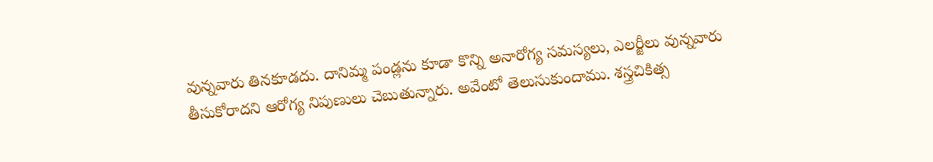వున్నవారు తినకూడదు. దానిమ్మ పండ్లను కూడా కొన్ని అనారోగ్య సమస్యలు, ఎలర్జీలు వున్నవారు తీసుకోరాదని ఆరోగ్య నిపుణులు చెబుతున్నారు. అవేంటో తెలుసుకుందాము. శస్త్రచికిత్స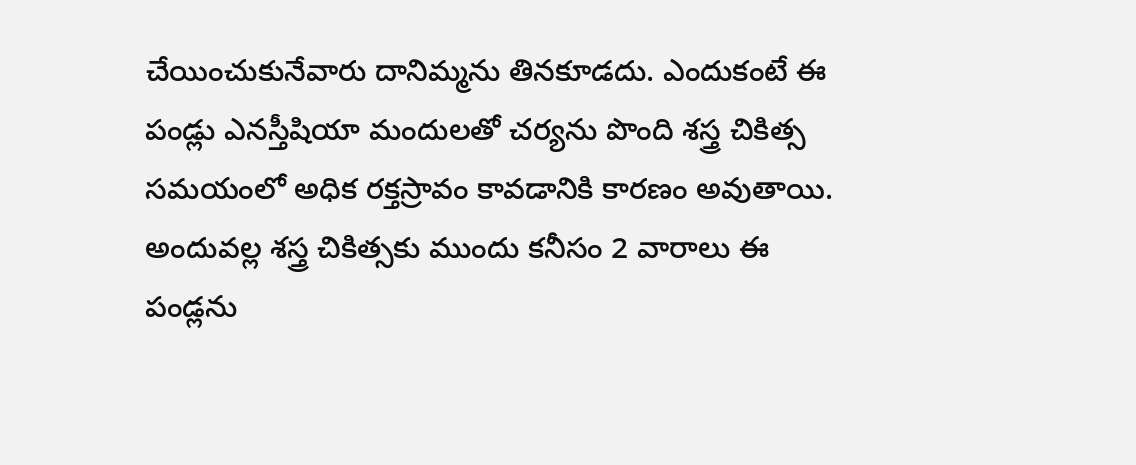చేయించుకునేవారు దానిమ్మను తినకూడదు. ఎందుకంటే ఈ పండ్లు ఎనస్తీషియా మందులతో చర్యను పొంది శస్త్ర చికిత్స సమయంలో అధిక రక్తస్రావం కావడానికి కారణం అవుతాయి. అందువల్ల శస్త్ర చికిత్సకు ముందు కనీసం 2 వారాలు ఈ పండ్లను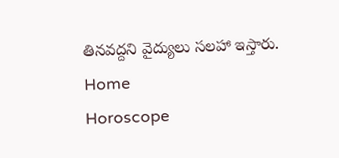తినవద్దని వైద్యులు సలహా ఇస్తారు.
Home
Horoscope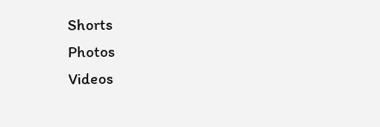Shorts
Photos
Videos